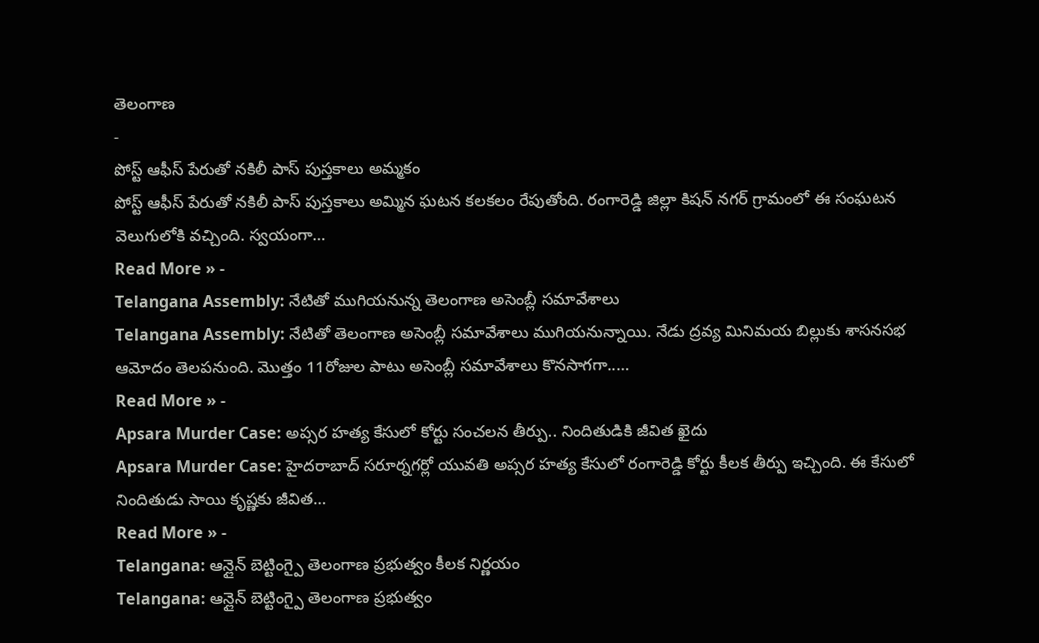తెలంగాణ
-
పోస్ట్ ఆఫీస్ పేరుతో నకిలీ పాస్ పుస్తకాలు అమ్మకం
పోస్ట్ ఆఫీస్ పేరుతో నకిలీ పాస్ పుస్తకాలు అమ్మిన ఘటన కలకలం రేపుతోంది. రంగారెడ్డి జిల్లా కిషన్ నగర్ గ్రామంలో ఈ సంఘటన వెలుగులోకి వచ్చింది. స్వయంగా…
Read More » -
Telangana Assembly: నేటితో ముగియనున్న తెలంగాణ అసెంబ్లీ సమావేశాలు
Telangana Assembly: నేటితో తెలంగాణ అసెంబ్లీ సమావేశాలు ముగియనున్నాయి. నేడు ద్రవ్య మినిమయ బిల్లుకు శాసనసభ ఆమోదం తెలపనుంది. మొత్తం 11రోజుల పాటు అసెంబ్లీ సమావేశాలు కొనసాగగా..…
Read More » -
Apsara Murder Case: అప్సర హత్య కేసులో కోర్టు సంచలన తీర్పు.. నిందితుడికి జీవిత ఖైదు
Apsara Murder Case: హైదరాబాద్ సరూర్నగర్లో యువతి అప్సర హత్య కేసులో రంగారెడ్డి కోర్టు కీలక తీర్పు ఇచ్చింది. ఈ కేసులో నిందితుడు సాయి కృష్ణకు జీవిత…
Read More » -
Telangana: ఆన్లైన్ బెట్టింగ్పై తెలంగాణ ప్రభుత్వం కీలక నిర్ణయం
Telangana: ఆన్లైన్ బెట్టింగ్పై తెలంగాణ ప్రభుత్వం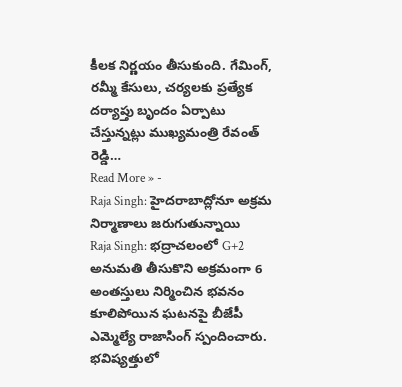కీలక నిర్ణయం తీసుకుంది. గేమింగ్, రమ్మీ కేసులు, చర్యలకు ప్రత్యేక దర్యాప్తు బృందం ఏర్పాటు చేస్తున్నట్లు ముఖ్యమంత్రి రేవంత్ రెడ్డి…
Read More » -
Raja Singh: హైదరాబాద్లోనూ అక్రమ నిర్మాణాలు జరుగుతున్నాయి
Raja Singh: భద్రాచలంలో G+2 అనుమతి తీసుకొని అక్రమంగా 6 అంతస్తులు నిర్మించిన భవనం కూలిపోయిన ఘటనపై బీజేపీ ఎమ్మెల్యే రాజాసింగ్ స్పందించారు. భవిష్యత్తులో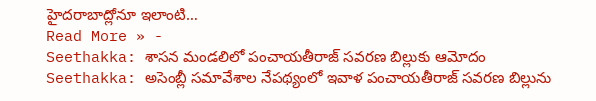హైదరాబాద్లోనూ ఇలాంటి…
Read More » -
Seethakka: శాసన మండలిలో పంచాయతీరాజ్ సవరణ బిల్లుకు ఆమోదం
Seethakka: అసెంబ్లీ సమావేశాల నేపథ్యంలో ఇవాళ పంచాయతీరాజ్ సవరణ బిల్లును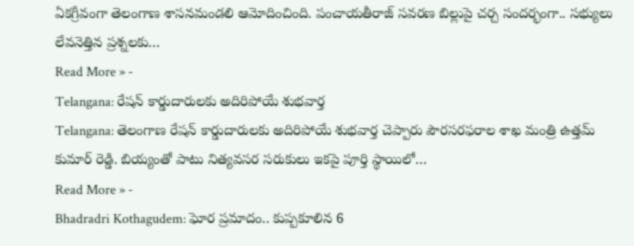ఏకగ్రీవంగా తెలంగాణ శాసనమండలి ఆమోదించింది. పంచాయతీరాజ్ సవరణ బిల్లుపై చర్చ సందర్భంగా.. సభ్యులు లేవనెత్తిన ప్రశ్నలకు…
Read More » -
Telangana: రేషన్ కార్డుదారులకు అదిరిపోయే శుభవార్త
Telangana: తెలంగాణ రేషన్ కార్డుదారులకు అదిరిపోయే శుభవార్త చెప్పారు పౌరసరఫరాల శాఖ మంత్రి ఉత్తమ్ కుమార్ రెడ్డి. బియ్యంతో పాటు నిత్యవసర సరుకులు ఇకపై పూర్తి స్థాయిలో…
Read More » -
Bhadradri Kothagudem: ఘోర ప్రమాదం.. కుప్పకూలిన 6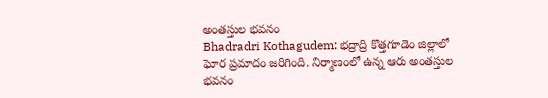అంతస్తుల భవనం
Bhadradri Kothagudem: భద్రాద్రి కొత్తగూడెం జిల్లాలో ఘోర ప్రమాదం జరిగింది. నిర్మాణంలో ఉన్న ఆరు అంతస్తుల భవనం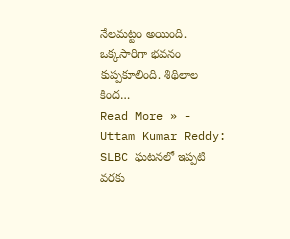నేలమట్టం అయింది. ఒక్కసారిగా భవనం కుప్పకూలింది. శిథిలాల కింద…
Read More » -
Uttam Kumar Reddy: SLBC ఘటనలో ఇప్పటి వరకు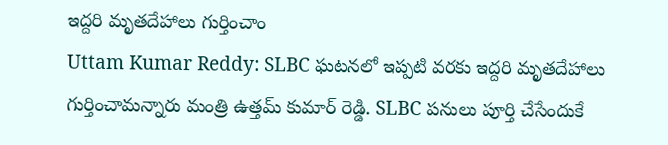ఇద్దరి మృతదేహాలు గుర్తించాం
Uttam Kumar Reddy: SLBC ఘటనలో ఇప్పటి వరకు ఇద్దరి మృతదేహాలు గుర్తించామన్నారు మంత్రి ఉత్తమ్ కుమార్ రెడ్డి. SLBC పనులు పూర్తి చేసేందుకే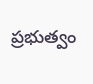ప్రభుత్వం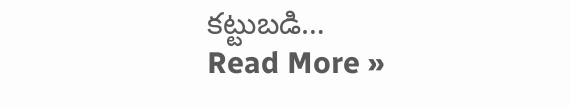కట్టుబడి…
Read More »